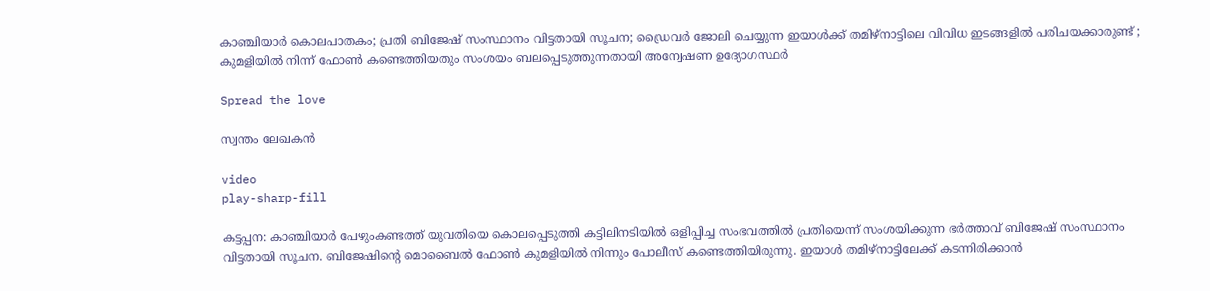കാഞ്ചിയാർ കൊലപാതകം; പ്രതി ബിജേഷ് സംസ്ഥാനം വിട്ടതായി സൂചന; ഡ്രൈവര്‍ ജോലി ചെയ്യുന്ന ഇയാള്‍ക്ക് തമിഴ്‌നാട്ടിലെ വിവിധ ഇടങ്ങളില്‍ പരിചയക്കാരുണ്ട് ; കുമളിയിൽ നിന്ന് ഫോൺ കണ്ടെത്തിയതും സംശയം ബലപ്പെടുത്തുന്നതായി അന്വേഷണ ഉദ്യോഗസ്ഥർ

Spread the love

സ്വന്തം ലേഖകൻ

video
play-sharp-fill

കട്ടപ്പന: കാഞ്ചിയാര്‍ പേഴുംകണ്ടത്ത് യുവതിയെ കൊലപ്പെടുത്തി കട്ടിലിനടിയില്‍ ഒളിപ്പിച്ച സംഭവത്തില്‍ പ്രതിയെന്ന് സംശയിക്കുന്ന ഭർത്താവ് ബിജേഷ് സംസ്ഥാനം വിട്ടതായി സൂചന. ബിജേഷിന്റെ മൊബൈല്‍ ഫോണ്‍ കുമളിയില്‍ നിന്നും പോലീസ് കണ്ടെത്തിയിരുന്നു. ഇയാള്‍ തമിഴ്‌നാട്ടിലേക്ക് കടന്നിരിക്കാന്‍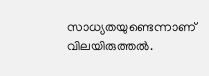സാധ്യതയുണ്ടെന്നാണ് വിലയിരുത്തൽ.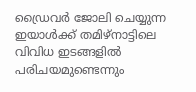ഡ്രൈവര്‍ ജോലി ചെയ്യുന്ന ഇയാള്‍ക്ക് തമിഴ്‌നാട്ടിലെ വിവിധ ഇടങ്ങളില്‍ പരിചയമുണ്ടെന്നും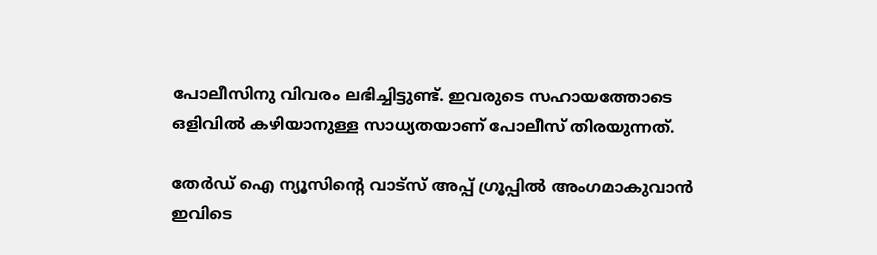പോലീസിനു വിവരം ലഭിച്ചിട്ടുണ്ട്. ഇവരുടെ സഹായത്തോടെ ഒളിവില്‍ കഴിയാനുള്ള സാധ്യതയാണ് പോലീസ് തിരയുന്നത്.

തേർഡ് ഐ ന്യൂസിന്റെ വാട്സ് അപ്പ് ഗ്രൂപ്പിൽ അംഗമാകുവാൻ ഇവിടെ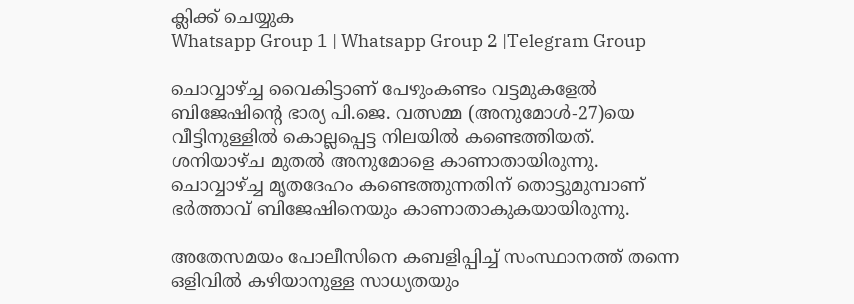ക്ലിക്ക് ചെയ്യുക
Whatsapp Group 1 | Whatsapp Group 2 |Telegram Group

ചൊവ്വാഴ്ച്ച വൈകിട്ടാണ് പേഴുംകണ്ടം വട്ടമുകളേല്‍ ബിജേഷിന്റെ ഭാര്യ പി.ജെ. വത്സമ്മ (അനുമോള്‍-27)യെ വീട്ടിനുള്ളിൽ കൊല്ലപ്പെട്ട നിലയില്‍ കണ്ടെത്തിയത്. ശനിയാഴ്ച മുതല്‍ അനുമോളെ കാണാതായിരുന്നു. ചൊവ്വാഴ്ച്ച മൃതദേഹം കണ്ടെത്തുന്നതിന് തൊട്ടുമുമ്പാണ് ഭര്‍ത്താവ് ബിജേഷിനെയും കാണാതാകുകയായിരുന്നു.

അതേസമയം പോലീസിനെ കബളിപ്പിച്ച് സംസ്ഥാനത്ത് തന്നെ ഒളിവില്‍ കഴിയാനുള്ള സാധ്യതയും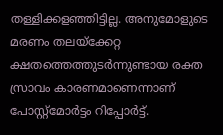തള്ളിക്കളഞ്ഞിട്ടില്ല. അനുമോളുടെ മരണം തലയ്ക്കേറ്റ ക്ഷതത്തെത്തുടര്‍ന്നുണ്ടായ രക്ത സ്രാവം കാരണമാണെന്നാണ് പോസ്റ്റ്മോര്‍ട്ടം റിപ്പോർട്ട്.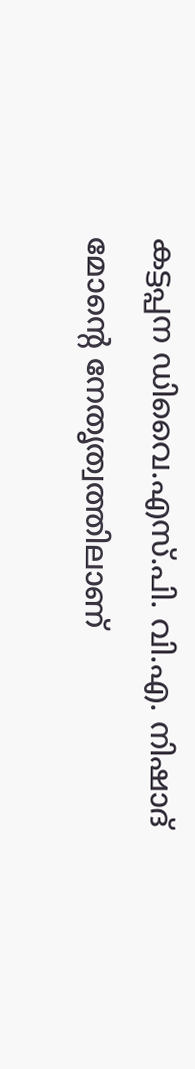കട്ടപ്പന ഡിവൈ.എസ്.പി. വി.എ. നിഷാദ് മോന്റെ നേതൃത്വത്തിലാണ്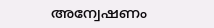അന്വേഷണം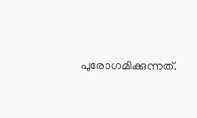പുരോഗമിക്കുന്നത്.